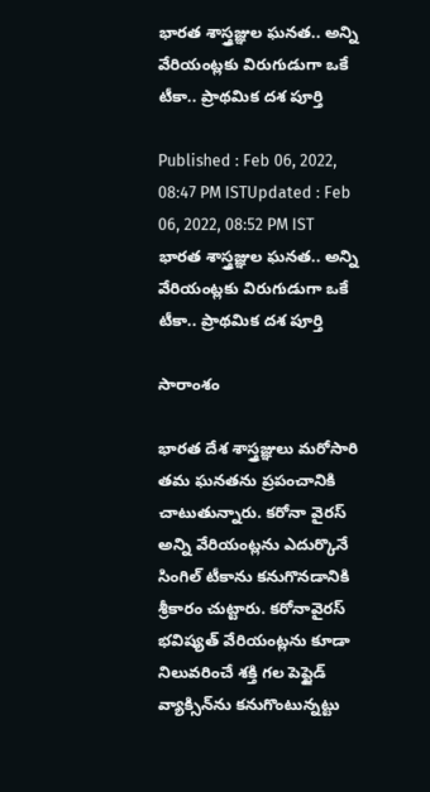భారత శాస్త్రజ్ఞుల ఘనత.. అన్ని వేరియంట్లకు విరుగుడుగా ఒకే టీకా.. ప్రాథమిక దశ పూర్తి

Published : Feb 06, 2022, 08:47 PM ISTUpdated : Feb 06, 2022, 08:52 PM IST
భారత శాస్త్రజ్ఞుల ఘనత.. అన్ని వేరియంట్లకు విరుగుడుగా ఒకే టీకా.. ప్రాథమిక దశ పూర్తి

సారాంశం

భారత దేశ శాస్త్రజ్ఞులు మరోసారి తమ ఘనతను ప్రపంచానికి చాటుతున్నారు. కరోనా వైరస్‌ అన్ని వేరియంట్లను ఎదుర్కొనే సింగిల్ టీకాను కనుగొనడానికి శ్రీకారం చుట్టారు. కరోనావైరస్ భవిష్యత్ వేరియంట్లను కూడా నిలువరించే శక్తి గల పెప్టైడ్ వ్యాక్సిన్‌ను కనుగొంటున్నట్టు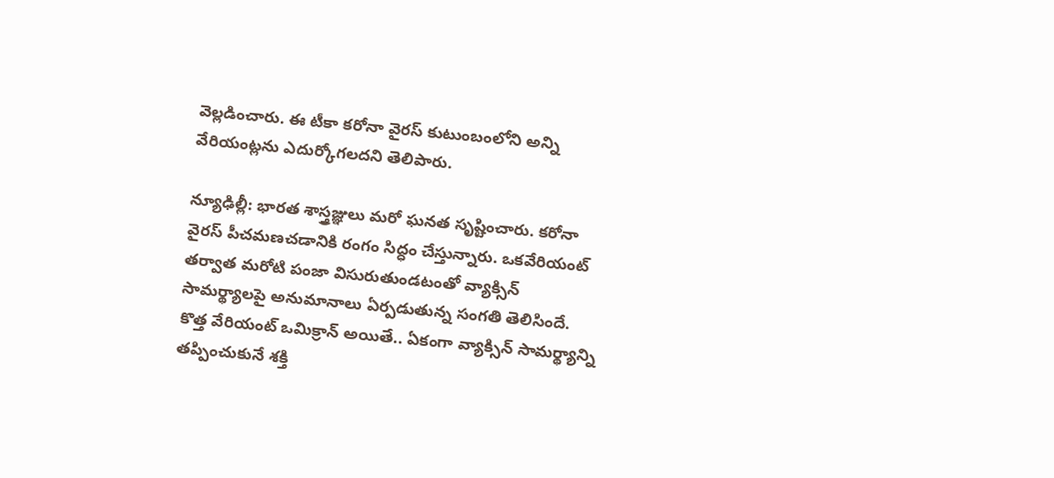వెల్లడించారు. ఈ టీకా కరోనా వైరస్ కుటుంబంలోని అన్ని వేరియంట్లను ఎదుర్కోగలదని తెలిపారు.

న్యూఢిల్లీ: భారత శాస్త్రజ్ఞులు మరో ఘనత సృష్టించారు. కరోనా వైరస్‌ పీచమణచడానికి రంగం సిద్ధం చేస్తున్నారు. ఒకవేరియంట్ తర్వాత మరోటి పంజా విసురుతుండటంతో వ్యాక్సిన్ సామర్థ్యాలపై అనుమానాలు ఏర్పడుతున్న సంగతి తెలిసిందే. కొత్త వేరియంట్ ఒమిక్రాన్ అయితే.. ఏకంగా వ్యాక్సిన్ సామర్థ్యాన్ని తప్పించుకునే శక్తి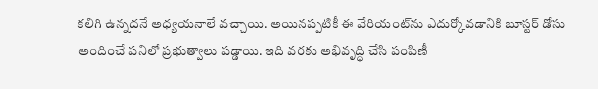కలిగి ఉన్నదనే అధ్యయనాలే వచ్చాయి. అయినప్పటికీ ఈ వేరియంట్‌ను ఎదుర్కోవడానికి బూస్టర్ డోసు అందించే పనిలో ప్రభుత్వాలు పడ్డాయి. ఇది వరకు అభివృద్ధి చేసి పంపిణీ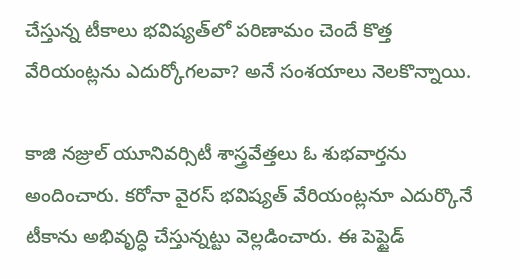చేస్తున్న టీకాలు భవిష్యత్‌లో పరిణామం చెందే కొత్త వేరియంట్లను ఎదుర్కోగలవా? అనే సంశయాలు నెలకొన్నాయి.

కాజి నజ్రుల్ యూనివర్సిటీ శాస్త్రవేత్తలు ఓ శుభవార్తను అందించారు. కరోనా వైరస్ భవిష్యత్ వేరియంట్లనూ ఎదుర్కొనే టీకాను అభివృద్ధి చేస్తున్నట్టు వెల్లడించారు. ఈ పెప్టైడ్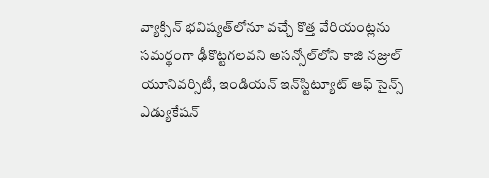వ్యాక్సిన్ భవిష్యత్‌లోనూ వచ్చే కొత్త వేరియంట్లను సమర్థంగా ఢీకొట్టగలవని అసన్సోల్‌లోని కాజి నజ్రుల్ యూనివర్సిటీ, ఇండియన్ ఇన్‌స్టిట్యూట్ ఆఫ్ సైన్స్ ఎడ్యుకేషన్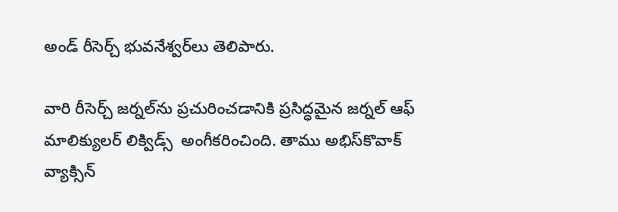అండ్ రీసెర్చ్ భువనేశ్వర్‌లు తెలిపారు.

వారి రీసెర్చ్ జర్నల్‌ను ప్రచురించడానికి ప్రసిద్ధమైన జర్నల్ ఆఫ్ మాలిక్యులర్ లిక్విడ్స్  అంగీకరించింది. తాము అభిస్‌కొవాక్ వ్యాక్సిన్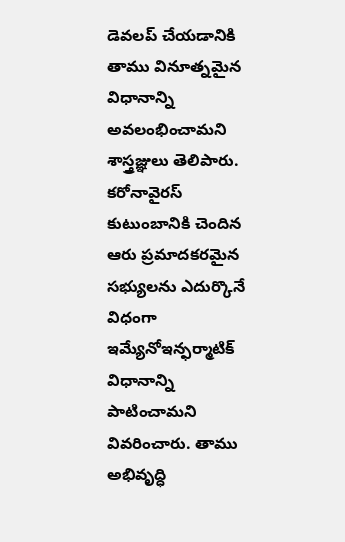డెవలప్‌ చేయడానికి తాము వినూత్నమైన విధానాన్ని అవలంభించామని శాస్త్రజ్ఞులు తెలిపారు. కరోనావైరస్ కుటుంబానికి చెందిన ఆరు ప్రమాదకరమైన సభ్యులను ఎదుర్కొనే విధంగా ఇమ్యేనోఇన్ఫర్మాటిక్‌ విధానాన్ని పాటించామని వివరించారు. తాము అభివృద్ధి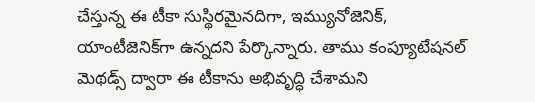చేస్తున్న ఈ టీకా సుస్థిరమైనదిగా, ఇమ్యునోజెనిక్, యాంటీజెనిక్‌గా ఉన్నదని పేర్కొన్నారు. తాము కంప్యూటేషనల్ మెథడ్స్ ద్వారా ఈ టీకాను అభివృద్ధి చేశామని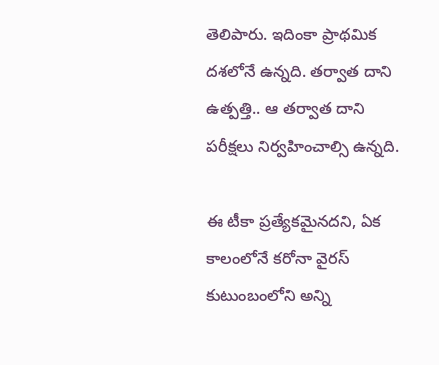తెలిపారు. ఇదింకా ప్రాథమిక దశలోనే ఉన్నది. తర్వాత దాని ఉత్పత్తి.. ఆ తర్వాత దాని పరీక్షలు నిర్వహించాల్సి ఉన్నది.

ఈ టీకా ప్రత్యేకమైనదని, ఏక కాలంలోనే కరోనా వైరస్ కుటుంబంలోని అన్ని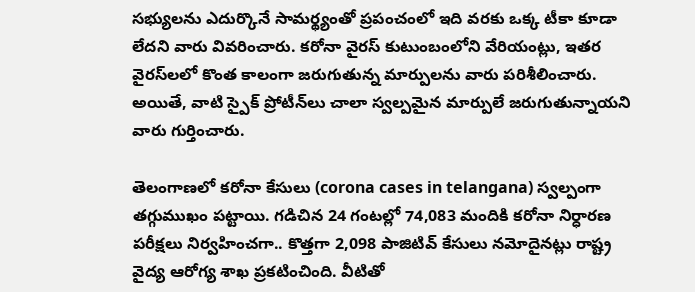సభ్యులను ఎదుర్కొనే సామర్థ్యంతో ప్రపంచంలో ఇది వరకు ఒక్క టీకా కూడా లేదని వారు వివరించారు. కరోనా వైరస్ కుటుంబంలోని వేరియంట్లు, ఇతర వైరస్‌లలో కొంత కాలంగా జరుగుతున్న మార్పులను వారు పరిశీలించారు. అయితే, వాటి స్పైక్ ప్రోటీన్‌లు చాలా స్వల్పమైన మార్పులే జరుగుతున్నాయని వారు గుర్తించారు.

తెలంగాణలో కరోనా కేసులు (corona cases in telangana) స్వల్పంగా తగ్గుముఖం పట్టాయి. గడిచిన 24 గంటల్లో 74,083 మందికి కరోనా నిర్ధారణ పరీక్షలు నిర్వహించగా.. కొత్తగా 2,098 పాజిటివ్‌ కేసులు నమోదైనట్లు రాష్ట్ర వైద్య ఆరోగ్య శాఖ ప్రకటించింది. వీటితో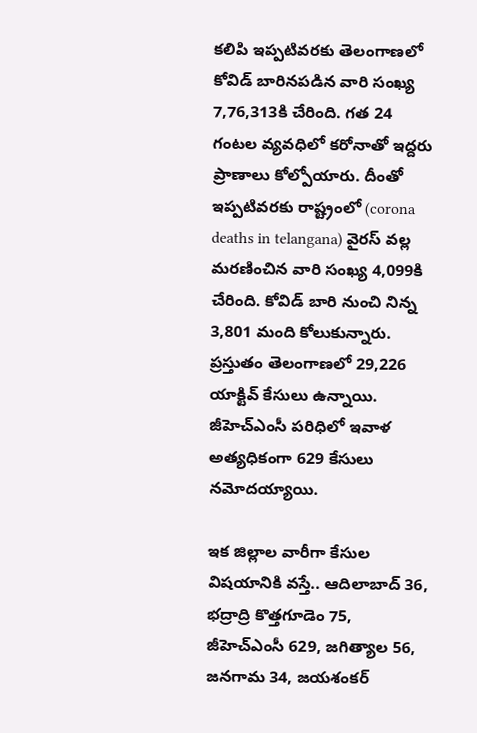కలిపి ఇప్పటివరకు తెలంగాణలో కోవిడ్ బారినపడిన వారి సంఖ్య 7,76,313కి చేరింది. గత 24 గంటల వ్యవధిలో కరోనాతో ఇద్దరు ప్రాణాలు కోల్పోయారు. దీంతో ఇప్పటివరకు రాష్ట్రంలో (corona deaths in telangana) వైరస్ వల్ల మరణించిన వారి సంఖ్య 4,099కి చేరింది. కోవిడ్ బారి నుంచి నిన్న 3,801 మంది కోలుకున్నారు. ప్రస్తుతం తెలంగాణలో 29,226 యాక్టివ్‌ కేసులు ఉన్నాయి. జీహెచ్‌ఎంసీ పరిధిలో ఇవాళ అత్యధికంగా 629 కేసులు నమోదయ్యాయి.

ఇక జిల్లాల వారీగా కేసుల విషయానికి వస్తే.. ఆదిలాబాద్ 36, భద్రాద్రి కొత్తగూడెం 75, జీహెచ్ఎంసీ 629, జగిత్యాల 56, జనగామ 34, జయశంకర్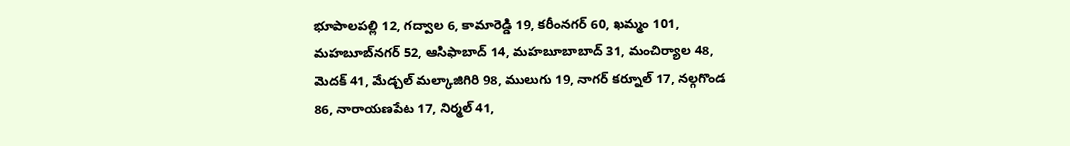భూపాలపల్లి 12, గద్వాల 6, కామారెడ్డి 19, కరీంనగర్ 60, ఖమ్మం 101, మహబూబ్‌నగర్ 52, ఆసిఫాబాద్ 14, మహబూబాబాద్ 31, మంచిర్యాల 48, మెదక్ 41, మేడ్చల్ మల్కాజిగిరి 98, ములుగు 19, నాగర్ కర్నూల్ 17, నల్గగొండ 86, నారాయణపేట 17, నిర్మల్ 41,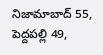నిజామాబాద్ 55, పెద్దపల్లి 49,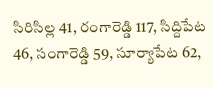సిరిసిల్ల 41, రంగారెడ్డి 117, సిద్దిపేట 46, సంగారెడ్డి 59, సూర్యాపేట 62,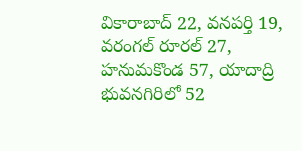వికారాబాద్ 22, వనపర్తి 19, వరంగల్ రూరల్ 27, హనుమకొండ 57, యాదాద్రి భువనగిరిలో 52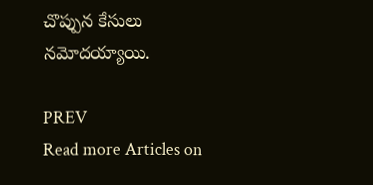చొప్పున కేసులు నమోదయ్యాయి.

PREV
Read more Articles on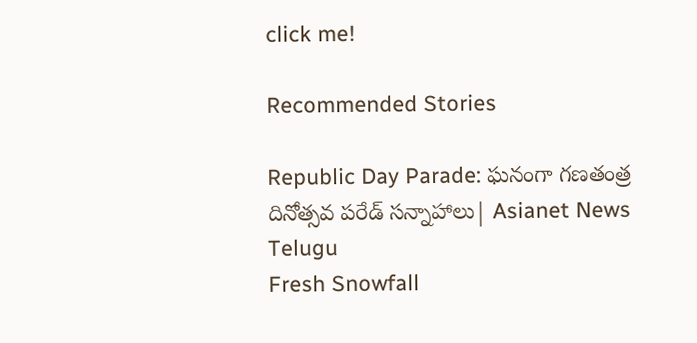click me!

Recommended Stories

Republic Day Parade: ఘనంగా గణతంత్ర దినోత్సవ పరేడ్ సన్నాహాలు| Asianet News Telugu
Fresh Snowfall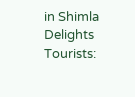in Shimla Delights Tourists: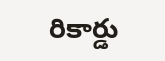రికార్డు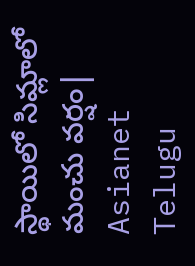స్థాయిలో సిమ్లాలో మంచు వర్షం| Asianet Telugu